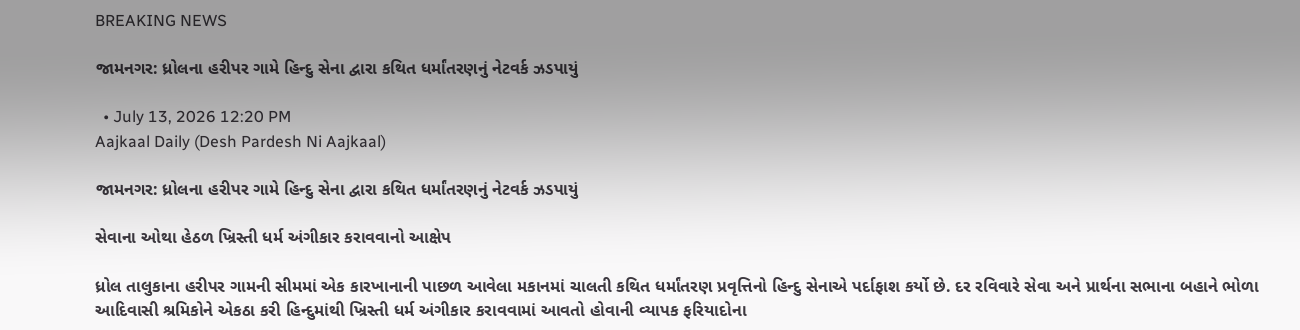BREAKING NEWS

જામનગર: ધ્રોલના હરીપર ગામે હિન્દુ સેના દ્વારા કથિત ધર્માંતરણનું નેટવર્ક ઝડપાયું

  • July 13, 2026 12:20 PM
Aajkaal Daily (Desh Pardesh Ni Aajkaal)

જામનગર: ધ્રોલના હરીપર ગામે હિન્દુ સેના દ્વારા કથિત ધર્માંતરણનું નેટવર્ક ઝડપાયું

સેવાના ઓથા હેઠળ ખ્રિસ્તી ધર્મ અંગીકાર કરાવવાનો આક્ષેપ

ધ્રોલ તાલુકાના હરીપર ગામની સીમમાં એક કારખાનાની પાછળ આવેલા મકાનમાં ચાલતી કથિત ધર્માંતરણ પ્રવૃત્તિનો હિન્દુ સેનાએ પર્દાફાશ કર્યો છે. દર રવિવારે સેવા અને પ્રાર્થના સભાના બહાને ભોળા આદિવાસી શ્રમિકોને એકઠા કરી હિન્દુમાંથી ખ્રિસ્તી ધર્મ અંગીકાર કરાવવામાં આવતો હોવાની વ્યાપક ફરિયાદોના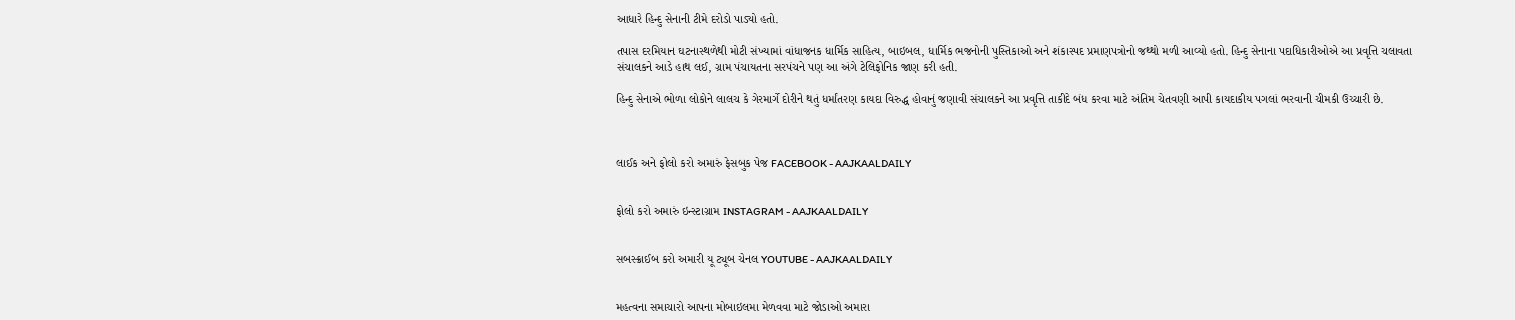આધારે હિન્દુ સેનાની ટીમે દરોડો પાડ્યો હતો.

તપાસ દરમિયાન ઘટનાસ્થળેથી મોટી સંખ્યામાં વાંધાજનક ધાર્મિક સાહિત્ય, બાઇબલ, ધાર્મિક ભજનોની પુસ્તિકાઓ અને શંકાસ્પદ પ્રમાણપત્રોનો જથ્થો મળી આવ્યો હતો. હિન્દુ સેનાના પદાધિકારીઓએ આ પ્રવૃત્તિ ચલાવતા સંચાલકને આડે હાથ લઈ, ગ્રામ પંચાયતના સરપંચને પણ આ અંગે ટેલિફોનિક જાણ કરી હતી.

હિન્દુ સેનાએ ભોળા લોકોને લાલચ કે ગેરમાર્ગે દોરીને થતું ધર્માંતરણ કાયદા વિરુદ્ધ હોવાનું જણાવી સંચાલકને આ પ્રવૃત્તિ તાકીદે બંધ કરવા માટે અંતિમ ચેતવણી આપી કાયદાકીય પગલાં ભરવાની ચીમકી ઉચ્ચારી છે.



લાઈક અને ફોલો કરો અમારું ફેસબુક પેજ FACEBOOK - AAJKAALDAILY


ફોલો કરો અમારું ઇન્સ્ટાગ્રામ INSTAGRAM - AAJKAALDAILY


સબસ્ક્રાઈબ કરો અમારી યૂ ટ્યૂબ ચેનલ YOUTUBE - AAJKAALDAILY


મહત્વના સમાચારો આપના મોબાઇલમા મેળવવા માટે જોડાઓ અમારા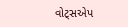વોટ્સએપ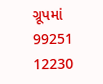ગ્રૂપમાં  99251 12230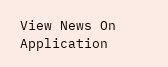View News On Application